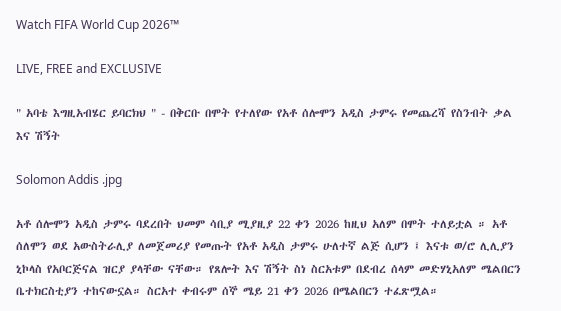Watch FIFA World Cup 2026™

LIVE, FREE and EXCLUSIVE

" አባቴ እግዚአብሄር ይባርክህ " - በቅርቡ በሞት የተለየው የአቶ ሰሎሞን አዲስ ታምሩ የመጨረሻ የስንብት ቃል እና ሽኝት

Solomon Addis .jpg

አቶ ሰሎሞን አዲስ ታምሩ ባደረበት ህመም ሳቢያ ሚያዚያ 22 ቀን 2026 ከዚህ አለም በሞት ተለይቷል ። አቶ ሰለሞን ወደ አውስትራሊያ ለመጀመሪያ የመጡት የአቶ አዲስ ታምሩ ሁለተኛ ልጅ ሲሆን ፤ እናቱ ወ/ሮ ሊሊያን ኒኮላስ የአቦርጅናል ዝርያ ያላቸው ናቸው። የጸሎት እና ሽኝት ስነ ስርአቱም በደብረ ሰላም መድሃኒአለም ሜልበርን ቤተክርስቲያን ተከናውኗል። ስርአተ ቀብሩም ሰኞ ሜይ 21 ቀን 2026 በሜልበርን ተፈጽሟል።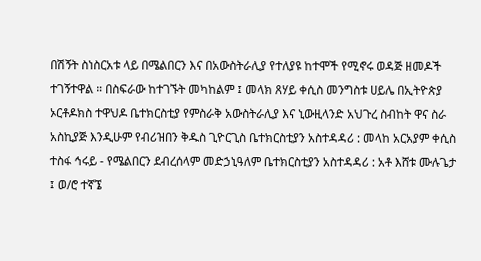በሽኝት ስነስርአቱ ላይ በሜልበርን እና በአውስትራሊያ የተለያዩ ከተሞች የሚኖሩ ወዳጅ ዘመዶች ተገኝተዋል ። በስፍራው ከተገኙት መካከልም ፤ መላክ ጸሃይ ቀሲስ መንግስቱ ሀይሌ በኢትዮጵያ ኦርቶዶክስ ተዋህዶ ቤተክርስቲያ የምስራቅ አውስትራሊያ እና ኒውዚላንድ አህጉረ ስብከት ዋና ስራ አስኪያጅ እንዲሁም የብሪዝበን ቅዱስ ጊዮርጊስ ቤተክርስቲያን አስተዳዳሪ : መላከ አርአያም ቀሲስ ተስፋ ኅሩይ - የሜልበርን ደብረሰላም መድኃኒዓለም ቤተክርስቲያን አስተዳዳሪ : አቶ እሸቱ ሙሉጌታ ፤ ወ/ሮ ተኛኜ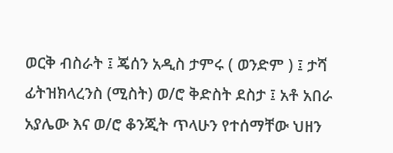ወርቅ ብስራት ፤ ጄሰን አዲስ ታምሩ ( ወንድም ) ፤ ታሻ ፊትዝክላረንስ (ሚስት) ወ/ሮ ቅድስት ደስታ ፤ አቶ አበራ አያሌው እና ወ/ሮ ቆንጂት ጥላሁን የተሰማቸው ህዘን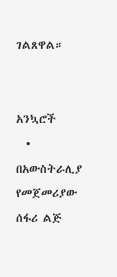ገልጸዋል።


አንኳሮች
  • በአውስትራሊያ የመጀመሪያው ሰፋሪ ልጅ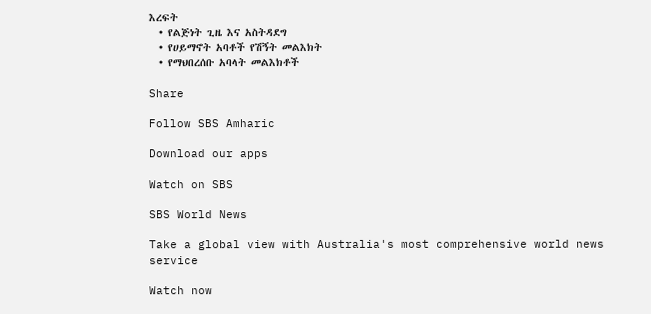እረፍት
  • የልጅነት ጊዜ እና አስትዳደግ
  • የሀይማኖት አባቶች የሽኝት መልእክት
  • የማህበረሰቡ አባላት መልእክቶች

Share

Follow SBS Amharic

Download our apps

Watch on SBS

SBS World News

Take a global view with Australia's most comprehensive world news service

Watch now